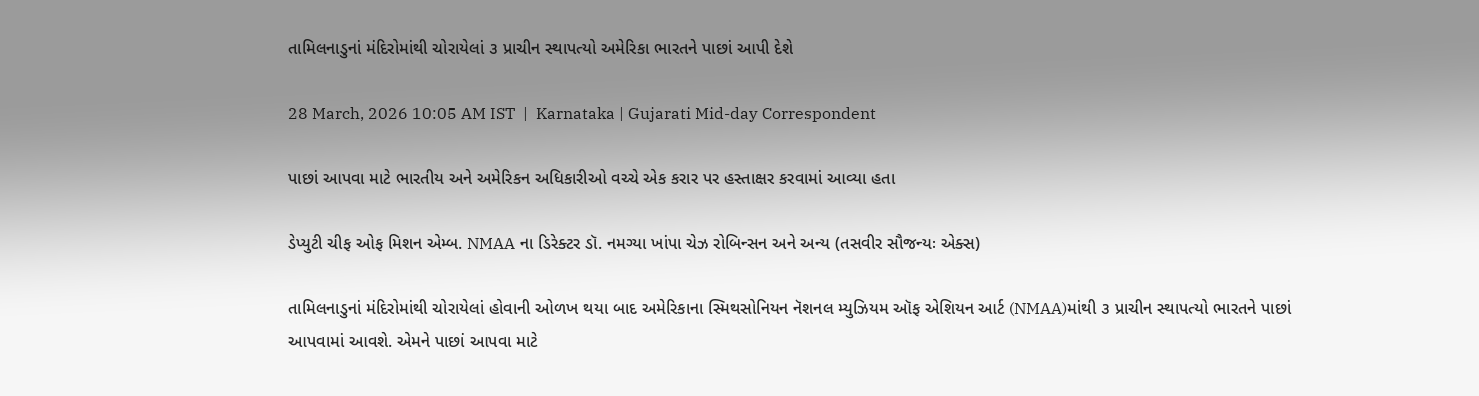તામિલનાડુનાં મંદિરોમાંથી ચોરાયેલાં ૩ પ્રાચીન સ્થાપત્યો અમેરિકા ભારતને પાછાં આપી દેશે

28 March, 2026 10:05 AM IST  |  Karnataka | Gujarati Mid-day Correspondent

પાછાં આપવા માટે ભારતીય અને અમેરિકન અધિકારીઓ વચ્ચે એક કરાર પર હસ્તાક્ષર કરવામાં આવ્યા હતા

ડેપ્યુટી ચીફ ઓફ મિશન એમ્બ. NMAA ના ડિરેક્ટર ડૉ. નમગ્યા ખાંપા ચેઝ રોબિન્સન અને અન્ય (તસવીર સૌજન્યઃ એક્સ)

તામિલનાડુનાં મંદિરોમાંથી ચોરાયેલાં હોવાની ઓળખ થયા બાદ અમેરિકાના સ્મિથસોનિયન નૅશનલ મ્યુઝિયમ ઑફ એશિયન આર્ટ (NMAA)માંથી ૩ પ્રાચીન સ્થાપત્યો ભારતને પાછાં આપવામાં આવશે. એમને પાછાં આપવા માટે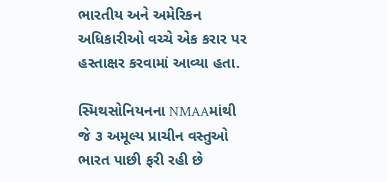ભારતીય અને અમેરિકન અધિકારીઓ વચ્ચે એક કરાર પર હસ્તાક્ષર કરવામાં આવ્યા હતા.

સ્મિથસોનિયનના NMAAમાંથી જે ૩ અમૂલ્ય પ્રાચીન વસ્તુઓ ભારત પાછી ફરી રહી છે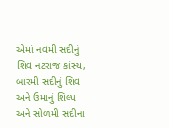એમાં નવમી સદીનું શિવ નટરાજ કાંસ્ય, બારમી સદીનું શિવ અને ઉમાનું શિલ્પ અને સોળમી સદીના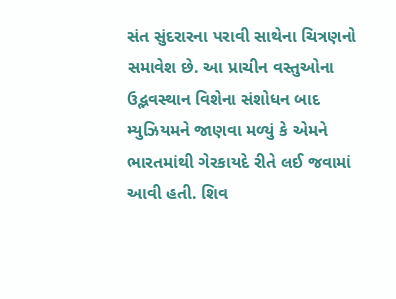સંત સુંદરારના પરાવી સાથેના ચિત્રણનો સમાવેશ છે. આ પ્રાચીન વસ્તુઓના ઉદ્ભવસ્થાન વિશેના સંશોધન બાદ મ્યુઝિયમને જાણવા મળ્યું કે એમને ભારતમાંથી ગેરકાયદે રીતે લઈ જવામાં આવી હતી. શિવ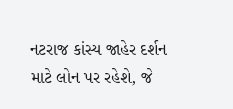નટરાજ કાંસ્ય જાહેર દર્શન માટે લોન પર રહેશે, જે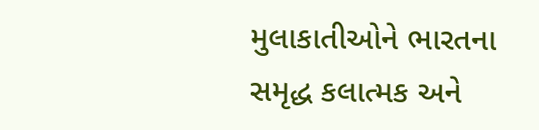મુલાકાતીઓને ભારતના સમૃદ્ધ કલાત્મક અને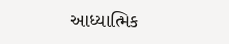આધ્યાત્મિક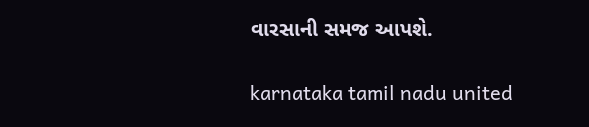વારસાની સમજ આપશે.

karnataka tamil nadu united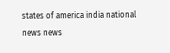states of america india national news news